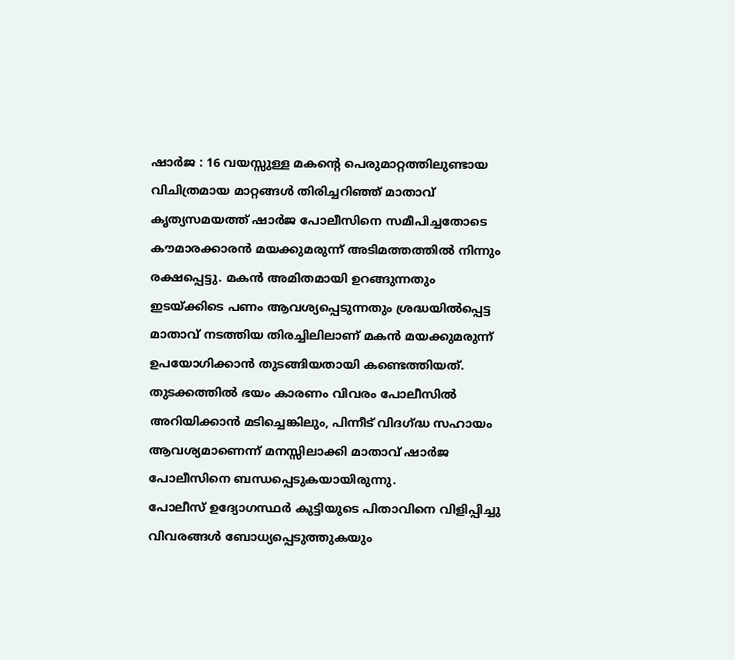ഷാർജ : 16 വയസ്സുള്ള മകന്റെ പെരുമാറ്റത്തിലുണ്ടായ വിചിത്രമായ മാറ്റങ്ങൾ തിരിച്ചറിഞ്ഞ് മാതാവ് കൃത്യസമയത്ത് ഷാർജ പോലീസിനെ സമീപിച്ചതോടെ കൗമാരക്കാരൻ മയക്കുമരുന്ന് അടിമത്തത്തിൽ നിന്നും രക്ഷപ്പെട്ടു. മകൻ അമിതമായി ഉറങ്ങുന്നതും ഇടയ്ക്കിടെ പണം ആവശ്യപ്പെടുന്നതും ശ്രദ്ധയിൽപ്പെട്ട മാതാവ് നടത്തിയ തിരച്ചിലിലാണ് മകൻ മയക്കുമരുന്ന് ഉപയോഗിക്കാൻ തുടങ്ങിയതായി കണ്ടെത്തിയത്. തുടക്കത്തിൽ ഭയം കാരണം വിവരം പോലീസിൽ അറിയിക്കാൻ മടിച്ചെങ്കിലും, പിന്നീട് വിദഗ്ദ്ധ സഹായം ആവശ്യമാണെന്ന് മനസ്സിലാക്കി മാതാവ് ഷാർജ പോലീസിനെ ബന്ധപ്പെടുകയായിരുന്നു.
പോലീസ് ഉദ്യോഗസ്ഥർ കുട്ടിയുടെ പിതാവിനെ വിളിപ്പിച്ചു വിവരങ്ങൾ ബോധ്യപ്പെടുത്തുകയും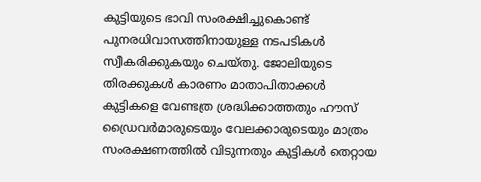കുട്ടിയുടെ ഭാവി സംരക്ഷിച്ചുകൊണ്ട് പുനരധിവാസത്തിനായുള്ള നടപടികൾ സ്വീകരിക്കുകയും ചെയ്തു. ജോലിയുടെ തിരക്കുകൾ കാരണം മാതാപിതാക്കൾ കുട്ടികളെ വേണ്ടത്ര ശ്രദ്ധിക്കാത്തതും ഹൗസ് ഡ്രൈവർമാരുടെയും വേലക്കാരുടെയും മാത്രം സംരക്ഷണത്തിൽ വിടുന്നതും കുട്ടികൾ തെറ്റായ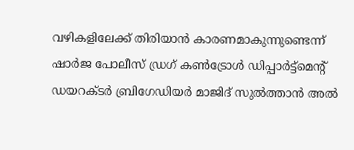വഴികളിലേക്ക് തിരിയാൻ കാരണമാകുന്നുണ്ടെന്ന് ഷാർജ പോലീസ് ഡ്രഗ് കൺട്രോൾ ഡിപ്പാർട്ട്മെന്റ് ഡയറക്ടർ ബ്രിഗേഡിയർ മാജിദ് സുൽത്താൻ അൽ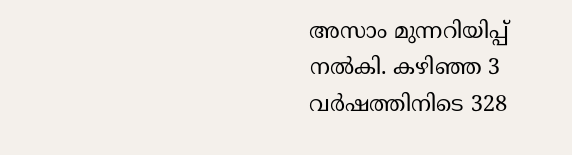അസാം മുന്നറിയിപ്പ് നൽകി. കഴിഞ്ഞ 3 വർഷത്തിനിടെ 328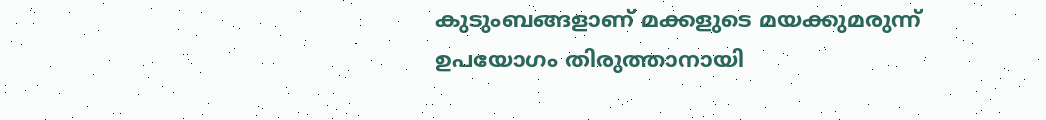കുടുംബങ്ങളാണ് മക്കളുടെ മയക്കുമരുന്ന് ഉപയോഗം തിരുത്താനായി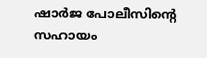ഷാർജ പോലീസിന്റെ സഹായം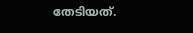തേടിയത്.